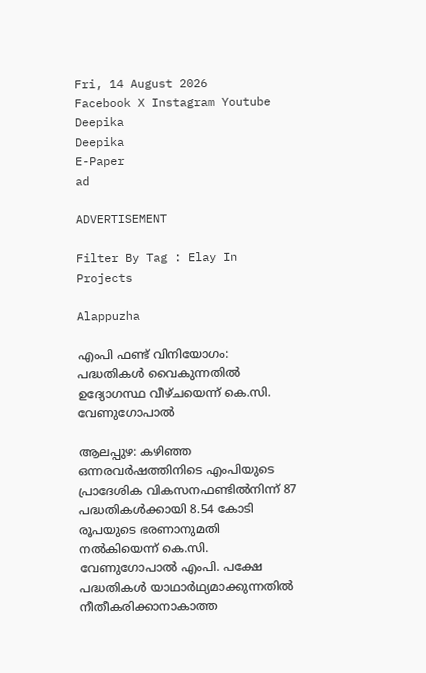Fri, 14 August 2026
Facebook X Instagram Youtube
Deepika
Deepika
E-Paper
ad

ADVERTISEMENT

Filter By Tag : Elay In Projects

Alappuzha

എംപി ഫണ്ട് വിനിയോഗം: പദ്ധതികൾ വൈകുന്നതിൽ ഉദ്യോഗസ്ഥ വീഴ്ചയെന്ന് കെ.സി. വേണുഗോപാൽ

ആലപ്പുഴ: കഴിഞ്ഞ ഒന്നരവർഷത്തിനിടെ എംപിയുടെ പ്രാദേശിക വികസനഫണ്ടിൽനിന്ന് 87 പദ്ധതികൾക്കായി 8.54 കോടി രൂപയുടെ ഭരണാനുമതി നൽകിയെന്ന് കെ.സി. വേണുഗോപാൽ എംപി. പക്ഷേ പദ്ധതികൾ യാഥാർഥ്യമാക്കുന്നതിൽ നീതീകരിക്കാനാകാത്ത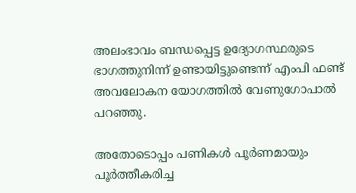അലംഭാവം ബന്ധപ്പെട്ട ഉദ്യോഗസ്ഥരുടെ ഭാഗത്തുനിന്ന് ഉണ്ടായിട്ടുണ്ടെന്ന് എംപി ഫണ്ട് അവലോകന യോഗത്തിൽ വേണുഗോപാൽ പറഞ്ഞു.

അതോടൊപ്പം പണികൾ പൂർണമായും പൂർത്തീകരിച്ച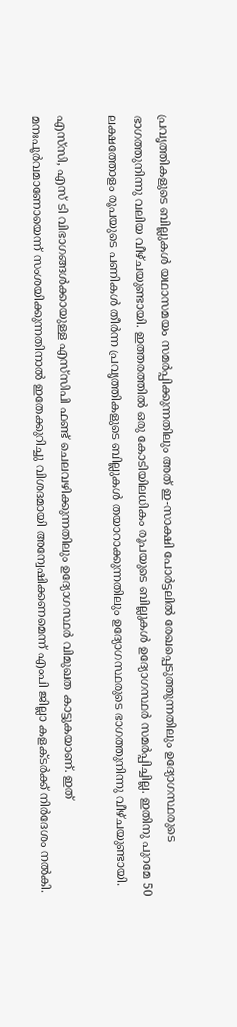പ്രവൃത്തികളുടെ ബില്ലുകൾ യഥാസമയം സമർപ്പിക്കുന്നതിലും അത് ഇ-സാക്ഷി പോർട്ടലിൽ രേഖപ്പെടുത്തുന്നതിലും ഉദ്യോഗസ്ഥരുടെ ഭാഗത്തുനിന്നു വലിയ വീഴ്ചയുണ്ടായി. ഇത്തരത്തിൽ ഒരു കോടിയിലധികം രൂപയുടെ ബില്ലുകൾ ഉദ്യോഗസ്ഥർ സമർപ്പിച്ചില്ല. ഇതിനു പുറമേ 50 ലക്ഷത്തോളം രൂപയുടെ പണികൾ തീർന്ന പ്രവൃത്തികളുടെ ബില്ലുകൾ തയാറാക്കുന്നതിലും ഉദ്യോഗസ്ഥരുടെ ഭാഗത്തുനിന്നു വീഴ്ചയുണ്ടായി.

എസ്‌സി, എസ് ടി വിഭാഗങ്ങൾക്കായുള്ള എസ്‌സിപി ഫണ്ട് ചെലവഴിക്കുന്നതിലും ഉദ്യോഗസ്ഥർ വിമുഖത കാട്ടുകയാണ്. ഇത് മനഃപൂർവമാണോയെന്ന് സംശയിക്കുന്നതിനാൽ ഇതേക്കുറിച്ചു വിശദമായി അന്വേഷിക്കണമെന്ന് എംപി ജില്ലാ കളക്ടർക്ക് നിർദേശം നൽകി.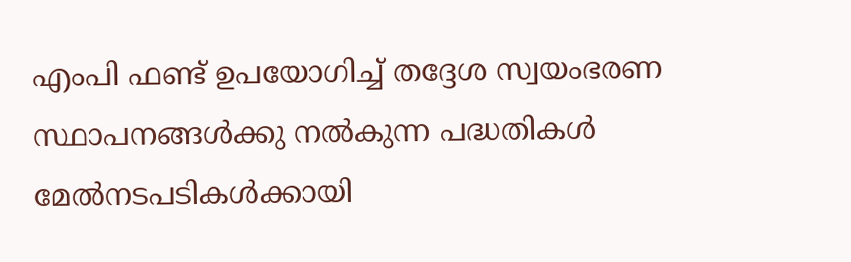എംപി ഫണ്ട് ഉപയോഗിച്ച് തദ്ദേശ സ്വയംഭരണ സ്ഥാപനങ്ങൾക്കു നൽകുന്ന പദ്ധതികൾ മേൽനടപടികൾക്കായി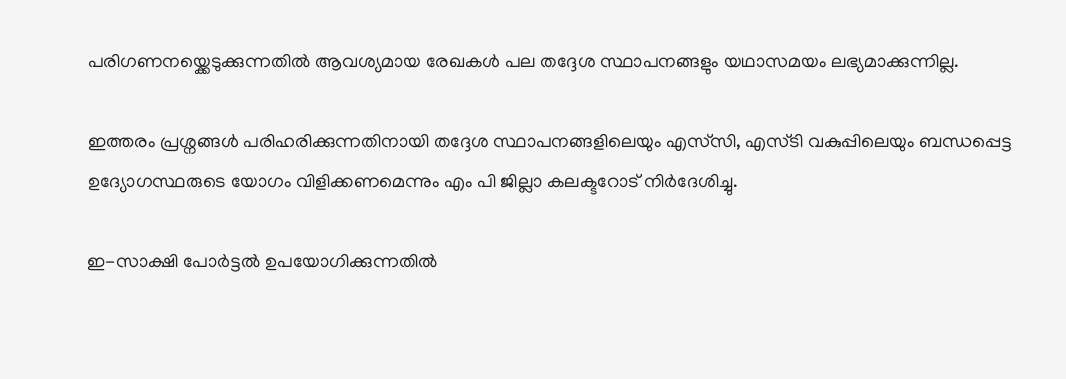പരിഗണനയ്ക്കെടുക്കുന്നതിൽ ആവശ്യമായ രേഖകൾ പല തദ്ദേശ സ്ഥാപനങ്ങളും യഥാസമയം ലഭ്യമാക്കുന്നില്ല.

ഇത്തരം പ്രശ്നങ്ങൾ പരിഹരിക്കുന്നതിനായി തദ്ദേശ സ്ഥാപനങ്ങളിലെയും എസ്‌സി, എസ്ടി വകുപ്പിലെയും ബന്ധപ്പെട്ട ഉദ്യോഗസ്ഥരുടെ യോഗം വിളിക്കണമെന്നും എം പി ജില്ലാ കലക്ടറോട് നിർദേശിച്ചു.

ഇ-സാക്ഷി പോർട്ടൽ ഉപയോഗിക്കുന്നതിൽ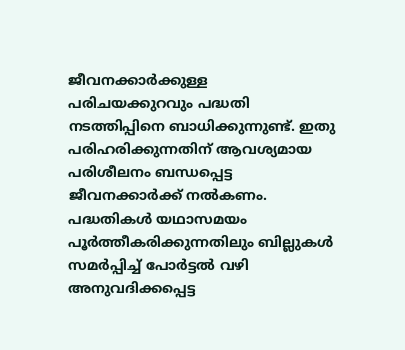ജീവനക്കാർക്കുള്ള പരിചയക്കുറവും പദ്ധതി നടത്തിപ്പിനെ ബാധിക്കുന്നുണ്ട്. ഇതു പരിഹരിക്കുന്നതിന് ആവശ്യമായ പരിശീലനം ബന്ധപ്പെട്ട ജീവനക്കാർക്ക് നൽകണം. പദ്ധതികൾ യഥാസമയം പൂർത്തീകരിക്കുന്നതിലും ബില്ലുകൾ സമർപ്പിച്ച് പോർട്ടൽ വഴി അനുവദിക്കപ്പെട്ട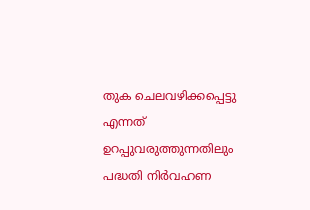തുക ചെലവഴിക്കപ്പെട്ടു എന്നത് ഉറപ്പുവരുത്തുന്നതിലും പദ്ധതി നിർവഹണ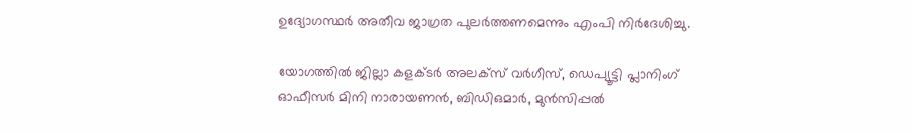ഉദ്യോഗസ്ഥർ അതീവ ജാഗ്രത പുലർത്തണമെന്നും എംപി നിർദേശിച്ചു.

യോഗത്തിൽ ജില്ലാ കളക്ടർ അലക്സ് വർഗീസ്, ഡെപ്യൂട്ടി പ്ലാനിംഗ് ഓഫീസർ മിനി നാരായണൻ, ബിഡിഒമാർ, മുൻസിപ്പൽ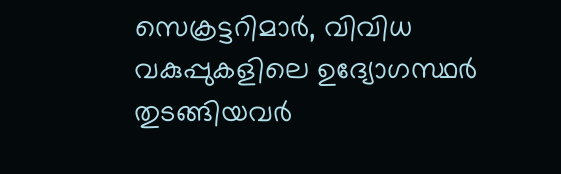സെക്രട്ടറിമാർ, വിവിധ വകുപ്പുകളിലെ ഉദ്യോഗസ്ഥർ തുടങ്ങിയവർ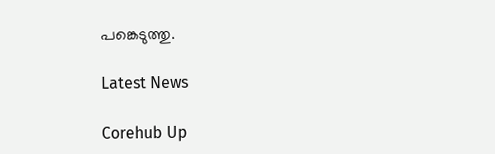പങ്കെടുത്തു.

Latest News

Corehub Up